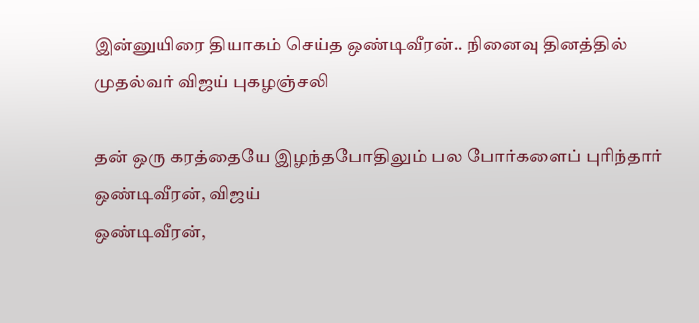இன்னுயிரை தியாகம் செய்த ஒண்டிவீரன்.. நினைவு தினத்தில் முதல்வர் விஜய் புகழஞ்சலி

தன் ஒரு கரத்தையே இழந்தபோதிலும் பல போர்களைப் புரிந்தார்
ஒண்டிவீரன், விஜய்
ஒண்டிவீரன்,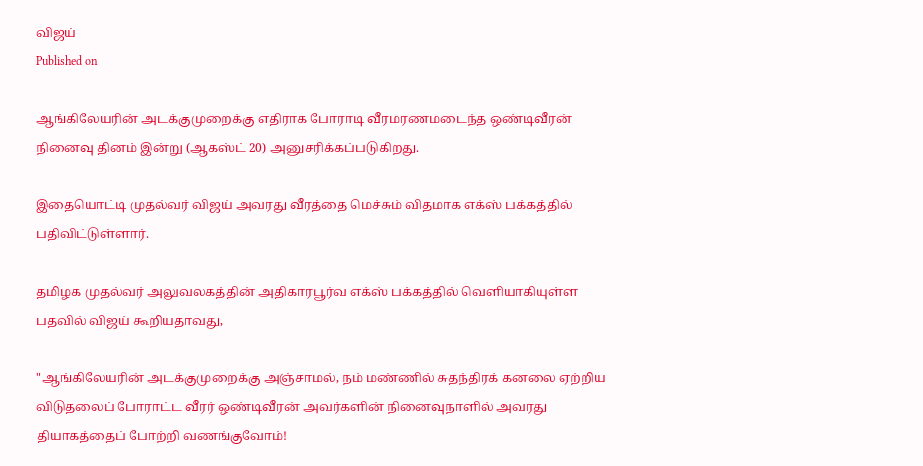விஜய்
Published on

ஆங்கிலேயரின் அடக்குமுறைக்கு எதிராக போராடி வீரமரணமடைந்த ஒண்டிவீரன் நினைவு தினம் இன்று (ஆகஸ்ட் 20) அனுசரிக்கப்படுகிறது.

இதையொட்டி முதல்வர் விஜய் அவரது வீரத்தை மெச்சும் விதமாக எக்ஸ் பக்கத்தில் பதிவிட்டுள்ளார்.

தமிழக முதல்வர் அலுவலகத்தின் அதிகாரபூர்வ எக்ஸ் பக்கத்தில் வெளியாகியுள்ள பதவில் விஜய் கூறியதாவது,

"ஆங்கிலேயரின் அடக்குமுறைக்கு அஞ்சாமல், நம் மண்ணில் சுதந்திரக் கனலை ஏற்றிய விடுதலைப் போராட்ட வீரர் ஒண்டிவீரன் அவர்களின் நினைவுநாளில் அவரது தியாகத்தைப் போற்றி வணங்குவோம்!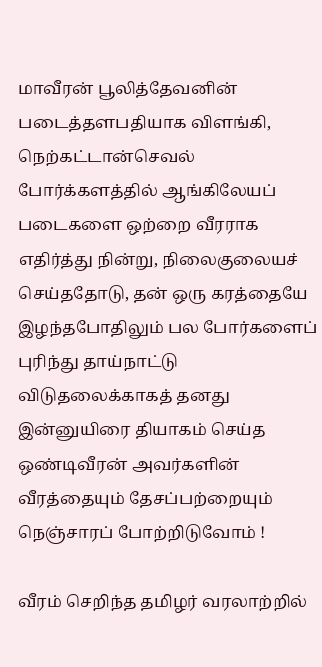மாவீரன் பூலித்தேவனின் படைத்தளபதியாக விளங்கி, நெற்கட்டான்செவல் போர்க்களத்தில் ஆங்கிலேயப் படைகளை ஒற்றை வீரராக எதிர்த்து நின்று, நிலைகுலையச் செய்ததோடு, தன் ஒரு கரத்தையே இழந்தபோதிலும் பல போர்களைப் புரிந்து தாய்நாட்டு விடுதலைக்காகத் தனது இன்னுயிரை தியாகம் செய்த ஒண்டிவீரன் அவர்களின் வீரத்தையும் தேசப்பற்றையும் நெஞ்சாரப் போற்றிடுவோம் !

வீரம் செறிந்த தமிழர் வரலாற்றில்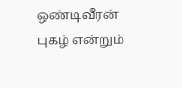ஒண்டிவீரன் புகழ் என்றும்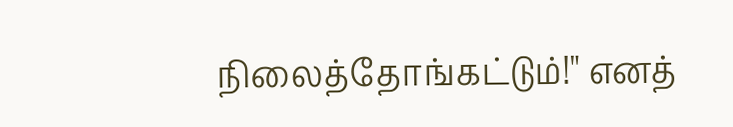நிலைத்தோங்கட்டும்!" எனத்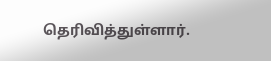தெரிவித்துள்ளார்.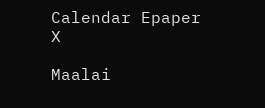Calendar Epaper
X

Maalai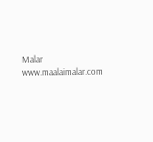Malar
www.maalaimalar.com